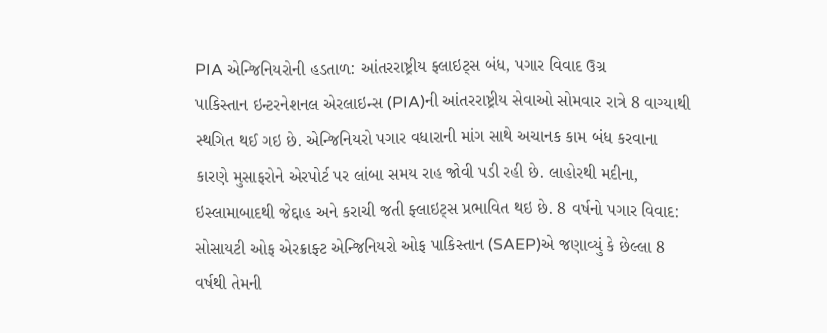PIA એન્જિનિયરોની હડતાળ: આંતરરાષ્ટ્રીય ફ્લાઇટ્સ બંધ, પગાર વિવાદ ઉગ્ર
પાકિસ્તાન ઇન્ટરનેશનલ એરલાઇન્સ (PIA)ની આંતરરાષ્ટ્રીય સેવાઓ સોમવાર રાત્રે 8 વાગ્યાથી સ્થગિત થઈ ગઇ છે. એન્જિનિયરો પગાર વધારાની માંગ સાથે અચાનક કામ બંધ કરવાના કારણે મુસાફરોને એરપોર્ટ પર લાંબા સમય રાહ જોવી પડી રહી છે. લાહોરથી મદીના, ઇસ્લામાબાદથી જેદ્દાહ અને કરાચી જતી ફ્લાઇટ્સ પ્રભાવિત થઇ છે. 8 વર્ષનો પગાર વિવાદ: સોસાયટી ઓફ એરક્રાફ્ટ એન્જિનિયરો ઓફ પાકિસ્તાન (SAEP)એ જણાવ્યું કે છેલ્લા 8 વર્ષથી તેમની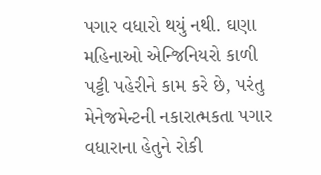પગાર વધારો થયું નથી. ઘણા મહિનાઓ એન્જિનિયરો કાળી પટ્ટી પહેરીને કામ કરે છે, પરંતુ મેનેજમેન્ટની નકારાત્મકતા પગાર વધારાના હેતુને રોકી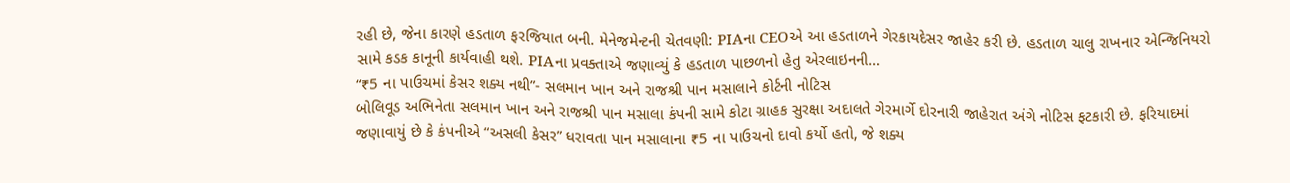રહી છે, જેના કારણે હડતાળ ફરજિયાત બની. મેનેજમેન્ટની ચેતવણી: PIAના CEOએ આ હડતાળને ગેરકાયદેસર જાહેર કરી છે. હડતાળ ચાલુ રાખનાર એન્જિનિયરો સામે કડક કાનૂની કાર્યવાહી થશે. PIAના પ્રવક્તાએ જણાવ્યું કે હડતાળ પાછળનો હેતુ એરલાઇનની…
“₹5 ના પાઉચમાં કેસર શક્ય નથી”- સલમાન ખાન અને રાજશ્રી પાન મસાલાને કોર્ટની નોટિસ
બોલિવૂડ અભિનેતા સલમાન ખાન અને રાજશ્રી પાન મસાલા કંપની સામે કોટા ગ્રાહક સુરક્ષા અદાલતે ગેરમાર્ગે દોરનારી જાહેરાત અંગે નોટિસ ફટકારી છે. ફરિયાદમાં જણાવાયું છે કે કંપનીએ “અસલી કેસર” ધરાવતા પાન મસાલાના ₹5 ના પાઉચનો દાવો કર્યો હતો, જે શક્ય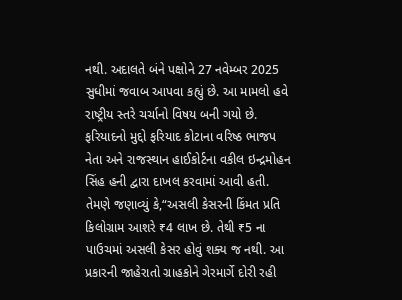નથી. અદાલતે બંને પક્ષોને 27 નવેમ્બર 2025 સુધીમાં જવાબ આપવા કહ્યું છે. આ મામલો હવે રાષ્ટ્રીય સ્તરે ચર્ચાનો વિષય બની ગયો છે. ફરિયાદનો મુદ્દો ફરિયાદ કોટાના વરિષ્ઠ ભાજપ નેતા અને રાજસ્થાન હાઈકોર્ટના વકીલ ઇન્દ્રમોહન સિંહ હની દ્વારા દાખલ કરવામાં આવી હતી. તેમણે જણાવ્યું કે,“અસલી કેસરની કિંમત પ્રતિ કિલોગ્રામ આશરે ₹4 લાખ છે. તેથી ₹5 ના પાઉચમાં અસલી કેસર હોવું શક્ય જ નથી. આ પ્રકારની જાહેરાતો ગ્રાહકોને ગેરમાર્ગે દોરી રહી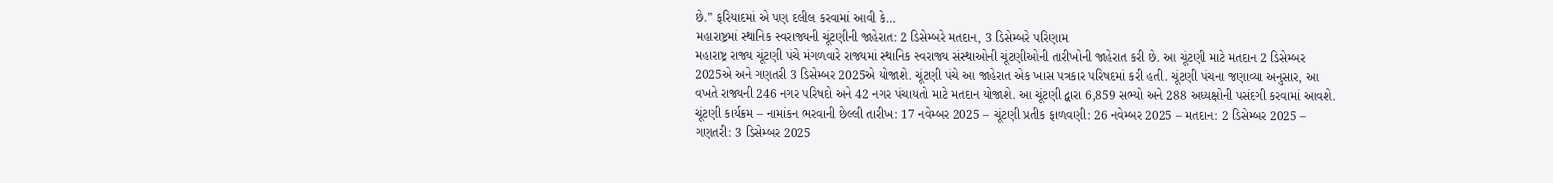છે.” ફરિયાદમાં એ પણ દલીલ કરવામાં આવી કે…
મહારાષ્ટ્રમાં સ્થાનિક સ્વરાજ્યની ચૂંટણીની જાહેરાત: 2 ડિસેમ્બરે મતદાન, 3 ડિસેમ્બરે પરિણામ
મહારાષ્ટ્ર રાજ્ય ચૂંટણી પંચે મંગળવારે રાજ્યમાં સ્થાનિક સ્વરાજ્ય સંસ્થાઓની ચૂંટણીઓની તારીખોની જાહેરાત કરી છે. આ ચૂંટણી માટે મતદાન 2 ડિસેમ્બર 2025એ અને ગણતરી 3 ડિસેમ્બર 2025એ યોજાશે. ચૂંટણી પંચે આ જાહેરાત એક ખાસ પત્રકાર પરિષદમાં કરી હતી. ચૂંટણી પંચના જણાવ્યા અનુસાર, આ વખતે રાજ્યની 246 નગર પરિષદો અને 42 નગર પંચાયતો માટે મતદાન યોજાશે. આ ચૂંટણી દ્વારા 6,859 સભ્યો અને 288 અધ્યક્ષોની પસંદગી કરવામાં આવશે. ચૂંટણી કાર્યક્રમ – નામાંકન ભરવાની છેલ્લી તારીખ: 17 નવેમ્બર 2025 – ચૂંટણી પ્રતીક ફાળવણી: 26 નવેમ્બર 2025 – મતદાન: 2 ડિસેમ્બર 2025 – ગણતરી: 3 ડિસેમ્બર 2025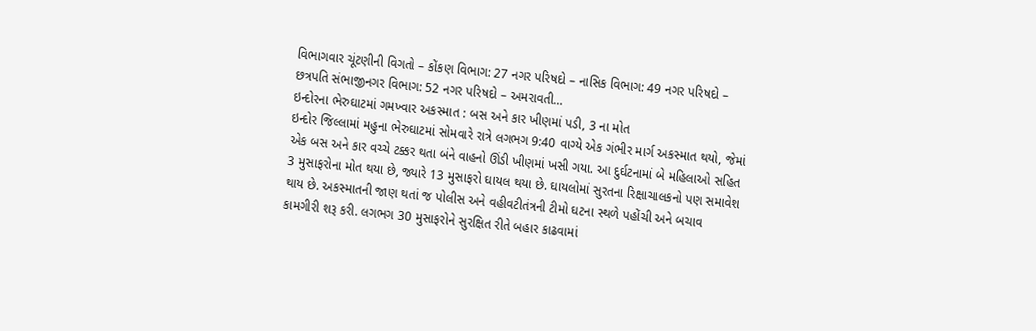વિભાગવાર ચૂંટણીની વિગતો – કોંકણ વિભાગ: 27 નગર પરિષદો – નાસિક વિભાગ: 49 નગર પરિષદો – છત્રપતિ સંભાજીનગર વિભાગ: 52 નગર પરિષદો – અમરાવતી…
ઇન્દોરના ભેરુઘાટમાં ગમખ્વાર અકસ્માત : બસ અને કાર ખીણમાં પડી, 3 ના મોત
ઇન્દોર જિલ્લામાં મહુના ભેરુઘાટમાં સોમવારે રાત્રે લગભગ 9:40 વાગ્યે એક ગંભીર માર્ગ અકસ્માત થયો, જેમાં એક બસ અને કાર વચ્ચે ટક્કર થતા બંને વાહનો ઊંડી ખીણમાં ખસી ગયા. આ દુર્ઘટનામાં બે મહિલાઓ સહિત 3 મુસાફરોના મોત થયા છે, જ્યારે 13 મુસાફરો ઘાયલ થયા છે. ઘાયલોમાં સુરતના રિક્ષાચાલકનો પણ સમાવેશ થાય છે. અકસ્માતની જાણ થતાં જ પોલીસ અને વહીવટીતંત્રની ટીમો ઘટના સ્થળે પહોંચી અને બચાવ કામગીરી શરૂ કરી. લગભગ 30 મુસાફરોને સુરક્ષિત રીતે બહાર કાઢવામાં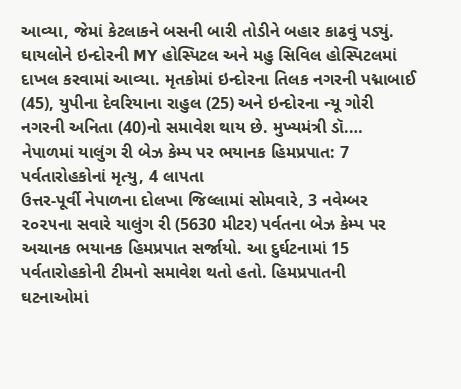આવ્યા, જેમાં કેટલાકને બસની બારી તોડીને બહાર કાઢવું પડ્યું. ઘાયલોને ઇન્દોરની MY હોસ્પિટલ અને મહુ સિવિલ હોસ્પિટલમાં દાખલ કરવામાં આવ્યા. મૃતકોમાં ઇન્દોરના તિલક નગરની પદ્માબાઈ (45), યુપીના દેવરિયાના રાહુલ (25) અને ઇન્દોરના ન્યૂ ગોરી નગરની અનિતા (40)નો સમાવેશ થાય છે. મુખ્યમંત્રી ડૉ.…
નેપાળમાં યાલુંગ રી બેઝ કેમ્પ પર ભયાનક હિમપ્રપાત: 7 પર્વતારોહકોનાં મૃત્યુ, 4 લાપતા
ઉત્તર-પૂર્વી નેપાળના દોલખા જિલ્લામાં સોમવારે, 3 નવેમ્બર ૨૦૨૫ના સવારે યાલુંગ રી (5630 મીટર) પર્વતના બેઝ કેમ્પ પર અચાનક ભયાનક હિમપ્રપાત સર્જાયો. આ દુર્ઘટનામાં 15 પર્વતારોહકોની ટીમનો સમાવેશ થતો હતો. હિમપ્રપાતની ઘટનાઓમાં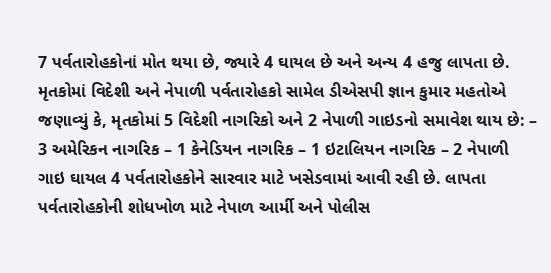7 પર્વતારોહકોનાં મોત થયા છે, જ્યારે 4 ઘાયલ છે અને અન્ય 4 હજુ લાપતા છે. મૃતકોમાં વિદેશી અને નેપાળી પર્વતારોહકો સામેલ ડીએસપી જ્ઞાન કુમાર મહતોએ જણાવ્યું કે, મૃતકોમાં 5 વિદેશી નાગરિકો અને 2 નેપાળી ગાઇડનો સમાવેશ થાય છે: – 3 અમેરિકન નાગરિક – 1 કેનેડિયન નાગરિક – 1 ઇટાલિયન નાગરિક – 2 નેપાળી ગાઇ ઘાયલ 4 પર્વતારોહકોને સારવાર માટે ખસેડવામાં આવી રહી છે. લાપતા પર્વતારોહકોની શોધખોળ માટે નેપાળ આર્મી અને પોલીસ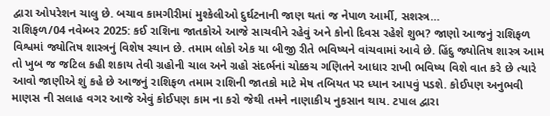દ્વારા ઓપરેશન ચાલુ છે. બચાવ કામગીરીમાં મુશ્કેલીઓ દુર્ઘટનાની જાણ થતાં જ નેપાળ આર્મી, સશસ્ત્ર…
રાશિફળ/04 નવેમ્બર 2025: કઈ રાશિના જાતકોએ આજે સાચવીને રહેવું અને કોનો દિવસ રહેશે શુભ? જાણો આજનું રાશિફળ
વિશ્વમાં જ્યોતિષ શાસ્ત્રનું વિશેષ સ્થાન છે. તમામ લોકો એક યા બીજી રીતે ભવિષ્યને વાંચવામાં આવે છે. હિંદુ જ્યોતિષ શાસ્ત્ર આમ તો ખુબ જ જટિલ કહી શકાય તેવી ગ્રહોની ચાલ અને ગ્રહો સંદર્ભનાં ચોક્કચ ગણિતને આધાર રાખી ભવિષ્ય વિશે વાત કરે છે ત્યારે આવો જાણીએ શું કહે છે આજનું રાશિફળ તમામ રાશિની જાતકો માટે મેષ તબિયત પર ધ્યાન આપવું પડશે. કોઈપણ અનુભવી માણસ ની સલાહ વગર આજે એવું કોઈપણ કામ ના કરો જેથી તમને નાણાકીય નુકસાન થાય. ટપાલ દ્વારા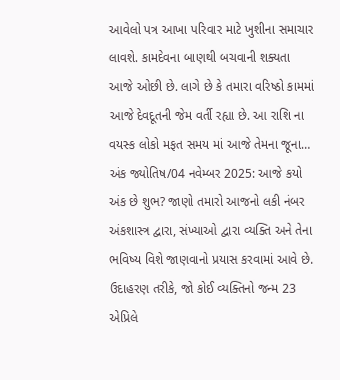આવેલો પત્ર આખા પરિવાર માટે ખુશીના સમાચાર લાવશે. કામદેવના બાણથી બચવાની શક્યતા આજે ઓછી છે. લાગે છે કે તમારા વરિષ્ઠો કામમાં આજે દેવદૂતની જેમ વર્તી રહ્યા છે. આ રાશિ ના વયસ્ક લોકો મફત સમય માં આજે તેમના જૂના…
અંક જ્યોતિષ/04 નવેમ્બર 2025: આજે કયો અંક છે શુભ? જાણો તમારો આજનો લકી નંબર
અંકશાસ્ત્ર દ્વારા, સંખ્યાઓ દ્વારા વ્યક્તિ અને તેના ભવિષ્ય વિશે જાણવાનો પ્રયાસ કરવામાં આવે છે. ઉદાહરણ તરીકે, જો કોઈ વ્યક્તિનો જન્મ 23 એપ્રિલે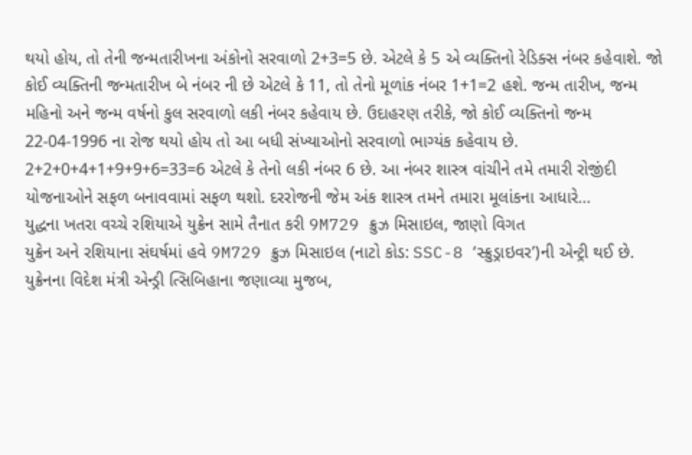થયો હોય, તો તેની જન્મતારીખના અંકોનો સરવાળો 2+3=5 છે. એટલે કે 5 એ વ્યક્તિનો રેડિક્સ નંબર કહેવાશે. જો કોઈ વ્યક્તિની જન્મતારીખ બે નંબર ની છે એટલે કે 11, તો તેનો મૂળાંક નંબર 1+1=2 હશે. જન્મ તારીખ, જન્મ મહિનો અને જન્મ વર્ષનો કુલ સરવાળો લકી નંબર કહેવાય છે. ઉદાહરણ તરીકે, જો કોઈ વ્યક્તિનો જન્મ 22-04-1996 ના રોજ થયો હોય તો આ બધી સંખ્યાઓનો સરવાળો ભાગ્યંક કહેવાય છે. 2+2+0+4+1+9+9+6=33=6 એટલે કે તેનો લકી નંબર 6 છે. આ નંબર શાસ્ત્ર વાંચીને તમે તમારી રોજીંદી યોજનાઓને સફળ બનાવવામાં સફળ થશો. દરરોજની જેમ અંક શાસ્ત્ર તમને તમારા મૂલાંકના આધારે…
યુદ્ધના ખતરા વચ્ચે રશિયાએ યુક્રેન સામે તૈનાત કરી 9M729 ક્રુઝ મિસાઇલ, જાણો વિગત
યુક્રેન અને રશિયાના સંઘર્ષમાં હવે 9M729 ક્રુઝ મિસાઇલ (નાટો કોડ: SSC-8 ‘સ્ક્રુડ્રાઇવર’)ની એન્ટ્રી થઈ છે. યુક્રેનના વિદેશ મંત્રી એન્ડ્રી ત્સિબિહાના જણાવ્યા મુજબ,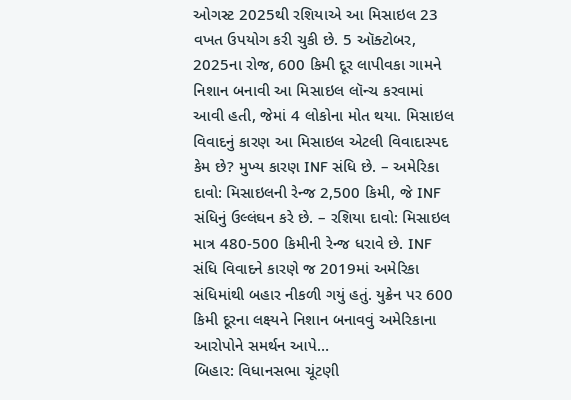ઓગસ્ટ 2025થી રશિયાએ આ મિસાઇલ 23 વખત ઉપયોગ કરી ચુકી છે. 5 ઑક્ટોબર, 2025ના રોજ, 600 કિમી દૂર લાપીવકા ગામને નિશાન બનાવી આ મિસાઇલ લૉન્ચ કરવામાં આવી હતી, જેમાં 4 લોકોના મોત થયા. મિસાઇલ વિવાદનું કારણ આ મિસાઇલ એટલી વિવાદાસ્પદ કેમ છે? મુખ્ય કારણ INF સંધિ છે. – અમેરિકા દાવો: મિસાઇલની રેન્જ 2,500 કિમી, જે INF સંધિનું ઉલ્લંઘન કરે છે. – રશિયા દાવો: મિસાઇલ માત્ર 480-500 કિમીની રેન્જ ધરાવે છે. INF સંધિ વિવાદને કારણે જ 2019માં અમેરિકા સંધિમાંથી બહાર નીકળી ગયું હતું. યુક્રેન પર 600 કિમી દૂરના લક્ષ્યને નિશાન બનાવવું અમેરિકાના આરોપોને સમર્થન આપે…
બિહાર: વિધાનસભા ચૂંટણી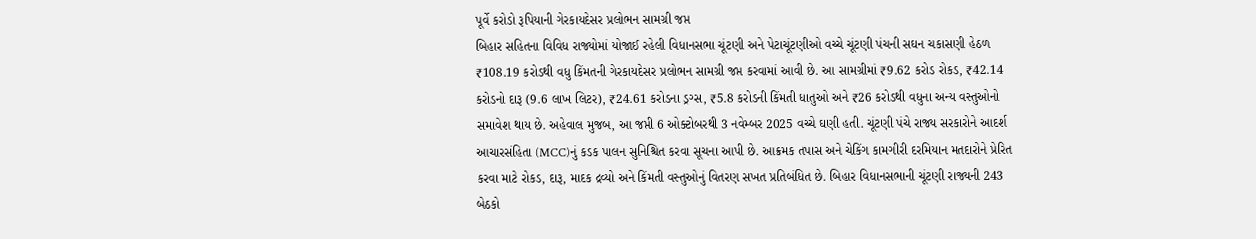પૂર્વે કરોડો રૂપિયાની ગેરકાયદેસર પ્રલોભન સામગ્રી જપ્ત
બિહાર સહિતના વિવિધ રાજ્યોમાં યોજાઈ રહેલી વિધાનસભા ચૂંટણી અને પેટાચૂંટણીઓ વચ્ચે ચૂંટણી પંચની સઘન ચકાસણી હેઠળ ₹108.19 કરોડથી વધુ કિંમતની ગેરકાયદેસર પ્રલોભન સામગ્રી જપ્ત કરવામાં આવી છે. આ સામગ્રીમાં ₹9.62 કરોડ રોકડ, ₹42.14 કરોડનો દારૂ (9.6 લાખ લિટર), ₹24.61 કરોડના ડ્રગ્સ, ₹5.8 કરોડની કિંમતી ધાતુઓ અને ₹26 કરોડથી વધુના અન્ય વસ્તુઓનો સમાવેશ થાય છે. અહેવાલ મુજબ, આ જપ્તી 6 ઓક્ટોબરથી 3 નવેમ્બર 2025 વચ્ચે ઘણી હતી. ચૂંટણી પંચે રાજ્ય સરકારોને આદર્શ આચારસંહિતા (MCC)નું કડક પાલન સુનિશ્ચિત કરવા સૂચના આપી છે. આક્રમક તપાસ અને ચેકિંગ કામગીરી દરમિયાન મતદારોને પ્રેરિત કરવા માટે રોકડ, દારૂ, માદક દ્રવ્યો અને કિંમતી વસ્તુઓનું વિતરણ સખત પ્રતિબંધિત છે. બિહાર વિધાનસભાની ચૂંટણી રાજ્યની 243 બેઠકો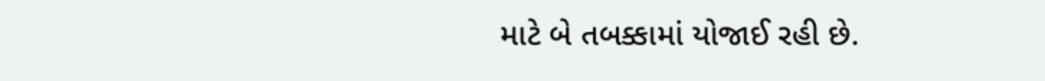માટે બે તબક્કામાં યોજાઈ રહી છે.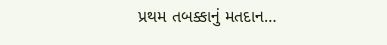પ્રથમ તબક્કાનું મતદાન…